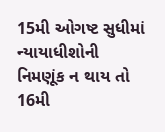15મી ઓગષ્ટ સુધીમાં ન્યાયાધીશોની નિમણૂંક ન થાય તો 16મી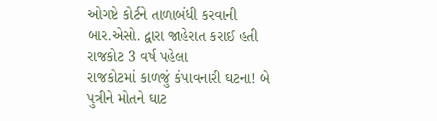ઓગષ્ટે કોર્ટને તાળાબંધી કરવાની બાર.એસો. દ્વારા જાહેરાત કરાઈ હતી રાજકોટ 3 વર્ષ પહેલા
રાજકોટમાં કાળજું કંપાવનારી ઘટના! બે પુત્રીને મોતને ઘાટ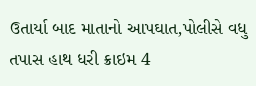ઉતાર્યા બાદ માતાનો આપઘાત,પોલીસે વધુ તપાસ હાથ ધરી ક્રાઇમ 4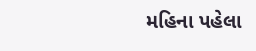મહિના પહેલા